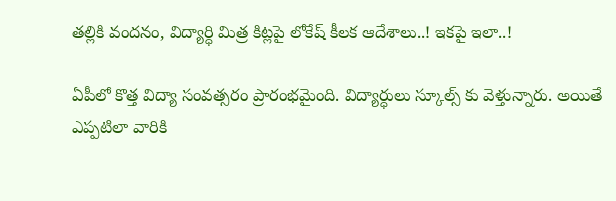తల్లికి వందనం, విద్యార్ధి మిత్ర కిట్లపై లోకేష్ కీలక ఆదేశాలు..! ఇకపై ఇలా..!

ఏపీలో కొత్త విద్యా సంవత్సరం ప్రారంభమైంది. విద్యార్ధులు స్కూల్స్ కు వెళ్తున్నారు. అయితే ఎప్పటిలా వారికి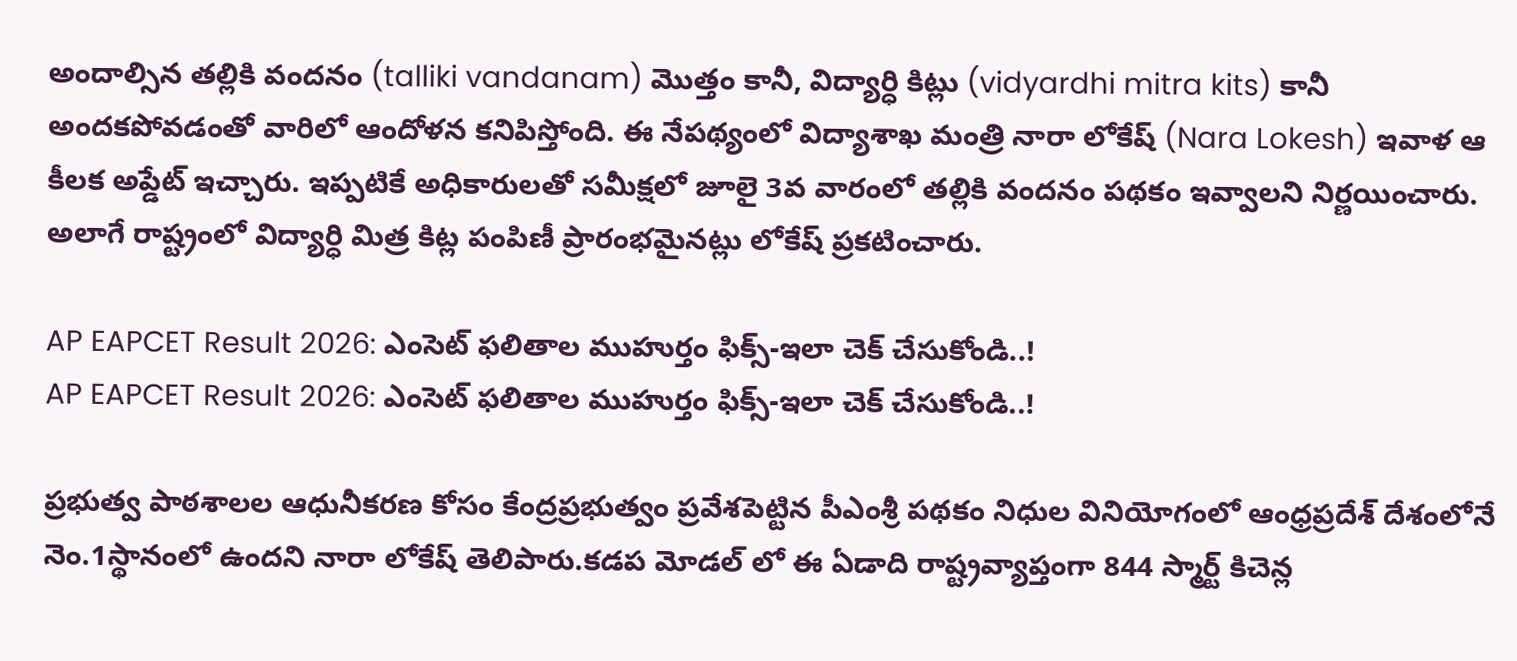అందాల్సిన తల్లికి వందనం (talliki vandanam) మొత్తం కానీ, విద్యార్ధి కిట్లు (vidyardhi mitra kits) కానీ అందకపోవడంతో వారిలో ఆందోళన కనిపిస్తోంది. ఈ నేపథ్యంలో విద్యాశాఖ మంత్రి నారా లోకేష్ (Nara Lokesh) ఇవాళ ఆ కీలక అప్డేట్ ఇచ్చారు. ఇప్పటికే అధికారులతో సమీక్షలో జూలై 3వ వారంలో తల్లికి వందనం పథకం ఇవ్వాలని నిర్ణయించారు. అలాగే రాష్ట్రంలో విద్యార్ధి మిత్ర కిట్ల పంపిణీ ప్రారంభమైనట్లు లోకేష్ ప్రకటించారు.

AP EAPCET Result 2026: ఎంసెట్ ఫలితాల ముహుర్తం ఫిక్స్-ఇలా చెక్ చేసుకోండి..!
AP EAPCET Result 2026: ఎంసెట్ ఫలితాల ముహుర్తం ఫిక్స్-ఇలా చెక్ చేసుకోండి..!

ప్రభుత్వ పాఠశాలల ఆధునీకరణ కోసం కేంద్రప్రభుత్వం ప్రవేశపెట్టిన పీఎంశ్రీ పథకం నిధుల వినియోగంలో ఆంధ్రప్రదేశ్ దేశంలోనే నెం.1స్థానంలో ఉందని నారా లోకేష్ తెలిపారు.కడప మోడల్ లో ఈ ఏడాది రాష్ట్రవ్యాప్తంగా 844 స్మార్ట్ కిచెన్ల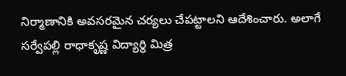నిర్మాణానికి అవసరమైన చర్యలు చేపట్టాలని ఆదేశించారు. అలాగే సర్వేపల్లి రాధాకృష్ణ విద్యార్థి మిత్ర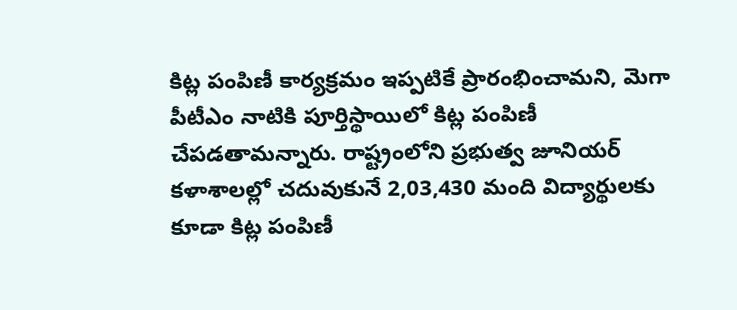కిట్ల పంపిణీ కార్యక్రమం ఇప్పటికే ప్రారంభించామని, మెగా పీటీఎం నాటికి పూర్తిస్థాయిలో కిట్ల పంపిణీ చేపడతామన్నారు. రాష్ట్రంలోని ప్రభుత్వ జూనియర్ కళాశాలల్లో చదువుకునే 2,03,430 మంది విద్యార్థులకు కూడా కిట్ల పంపిణీ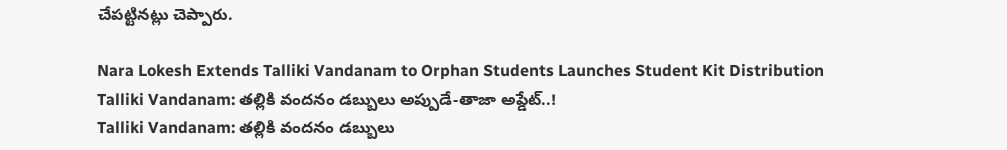చేపట్టినట్లు చెప్పారు.

Nara Lokesh Extends Talliki Vandanam to Orphan Students Launches Student Kit Distribution
Talliki Vandanam: తల్లికి వందనం డబ్బులు అప్పుడే-తాజా అప్డేట్..!
Talliki Vandanam: తల్లికి వందనం డబ్బులు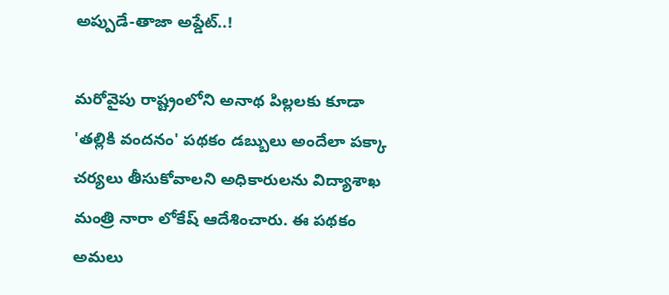అప్పుడే-తాజా అప్డేట్..!

మరోవైపు రాష్ట్రంలోని అనాథ పిల్లలకు కూడా 'తల్లికి వందనం' పథకం డబ్బులు అందేలా పక్కా చర్యలు తీసుకోవాలని అధికారులను విద్యాశాఖ మంత్రి నారా లోకేష్ ఆదేశించారు. ఈ పథకం అమలు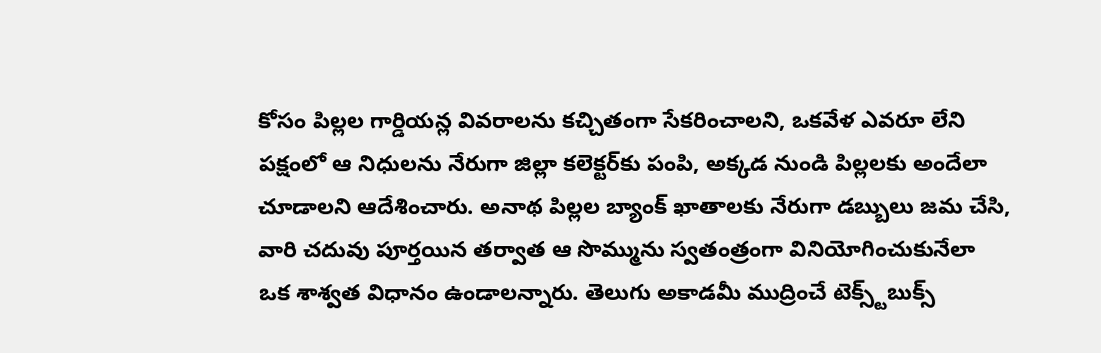కోసం పిల్లల గార్డియన్ల వివరాలను కచ్చితంగా సేకరించాలని, ఒకవేళ ఎవరూ లేని పక్షంలో ఆ నిధులను నేరుగా జిల్లా కలెక్టర్‌కు పంపి, అక్కడ నుండి పిల్లలకు అందేలా చూడాలని ఆదేశించారు. అనాథ పిల్లల బ్యాంక్ ఖాతాలకు నేరుగా డబ్బులు జమ చేసి, వారి చదువు పూర్తయిన తర్వాత ఆ సొమ్మును స్వతంత్రంగా వినియోగించుకునేలా ఒక శాశ్వత విధానం ఉండాలన్నారు. తెలుగు అకాడమీ ముద్రించే టెక్స్ట్‌బుక్స్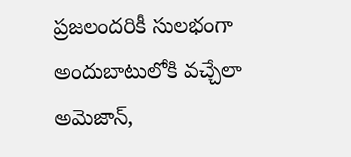ప్రజలందరికీ సులభంగా అందుబాటులోకి వచ్చేలా అమెజాన్,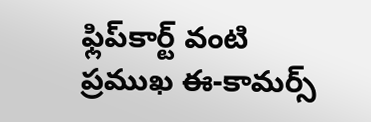ఫ్లిప్‌కార్ట్ వంటి ప్రముఖ ఈ-కామర్స్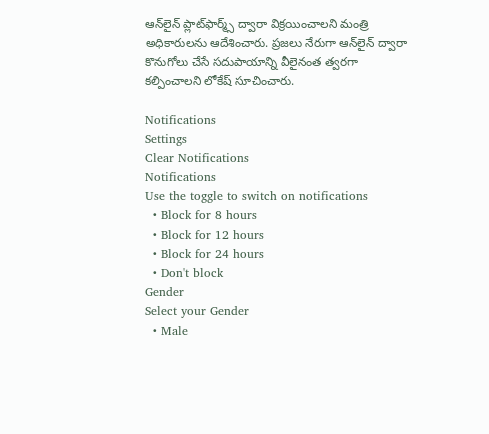ఆన్‌లైన్ ప్లాట్‌ఫార్మ్స్‌ ద్వారా విక్రయించాలని మంత్రి అధికారులను ఆదేశించారు. ప్రజలు నేరుగా ఆన్‌లైన్ ద్వారా కొనుగోలు చేసే సదుపాయాన్ని వీలైనంత త్వరగా కల్పించాలని లోకేష్ సూచించారు.

Notifications
Settings
Clear Notifications
Notifications
Use the toggle to switch on notifications
  • Block for 8 hours
  • Block for 12 hours
  • Block for 24 hours
  • Don't block
Gender
Select your Gender
  • Male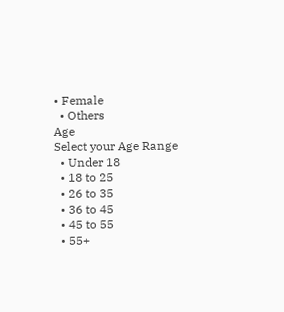• Female
  • Others
Age
Select your Age Range
  • Under 18
  • 18 to 25
  • 26 to 35
  • 36 to 45
  • 45 to 55
  • 55+